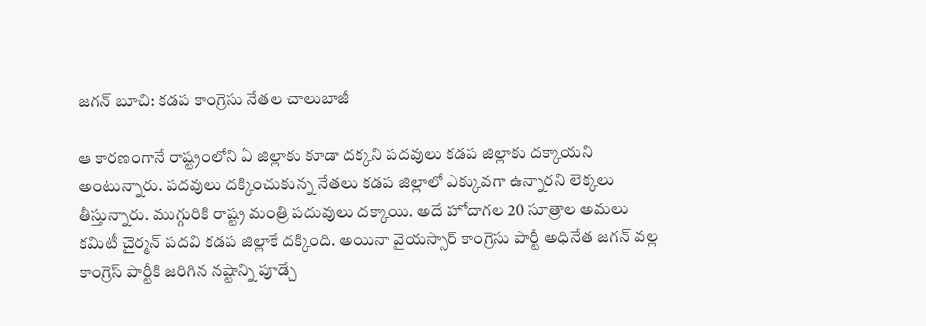జగన్ బూచి: కడప కాంగ్రెసు నేతల చాలుబాజీ

ఆ కారణంగానే రాష్ట్రంలోని ఏ జిల్లాకు కూడా దక్కని పదవులు కడప జిల్లాకు దక్కాయని అంటున్నారు. పదవులు దక్కించుకున్న నేతలు కడప జిల్లాలో ఎక్కువగా ఉన్నారని లెక్కలు తీస్తున్నారు. ముగ్గురికి రాష్ట్ర మంత్రి పదువులు దక్కాయి. అదే హోదాగల 20 సూత్రాల అమలు కమిటీ చైర్మన్ పదవి కడప జిల్లాకే దక్కింది. అయినా వైయస్సార్ కాంగ్రెసు పార్టీ అధినేత జగన్ వల్ల కాంగ్రెస్ పార్టీకి జరిగిన నష్టాన్ని పూడ్చే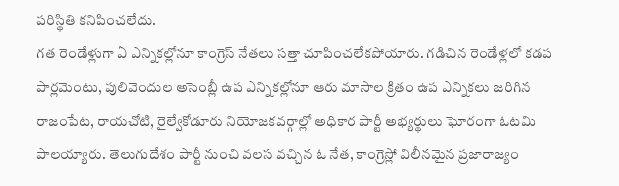పరిస్థితి కనిపించలేదు.
గత రెండేళ్లుగా ఏ ఎన్నికల్లోనూ కాంగ్రెస్ నేతలు సత్తా చూపించలేకపోయారు. గడిచిన రెండేళ్లలో కడప పార్లమెంటు, పులివెందుల అసెంబ్లీ ఉప ఎన్నికల్లోనూ ఆరు మాసాల క్రితం ఉప ఎన్నికలు జరిగిన రాజంపేట, రాయచోటి, రైల్వేకోడూరు నియోజకవర్గాల్లో అధికార పార్టీ అభ్యర్థులు ఘోరంగా ఓటమి పాలయ్యారు. తెలుగుదేశం పార్టీ నుంచి వలస వచ్చిన ఓ నేత, కాంగ్రెస్లో విలీనమైన ప్రజారాజ్యం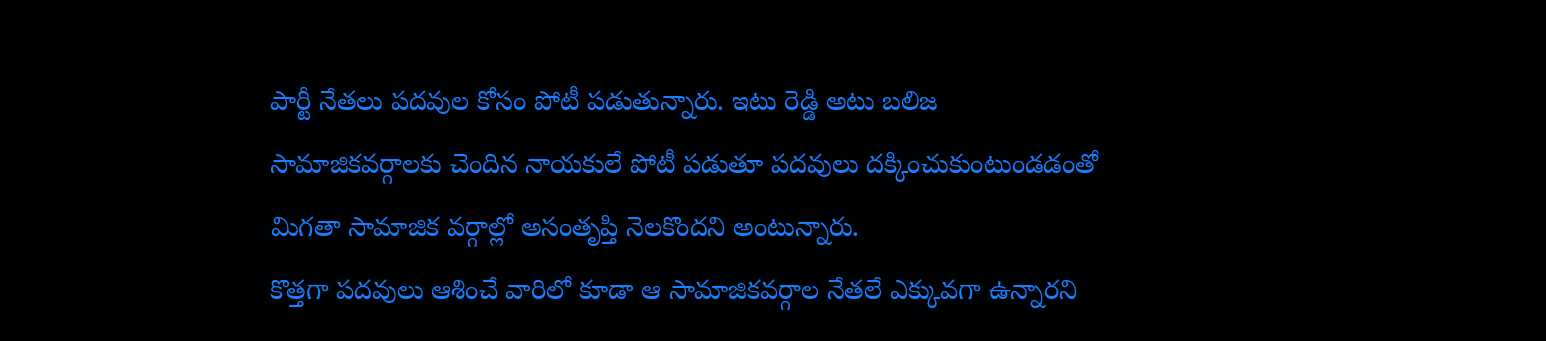పార్టీ నేతలు పదవుల కోసం పోటీ పడుతున్నారు. ఇటు రెడ్డి అటు బలిజ సామాజికవర్గాలకు చెందిన నాయకులే పోటీ పడుతూ పదవులు దక్కించుకుంటుండడంతో మిగతా సామాజిక వర్గాల్లో అసంతృప్తి నెలకొందని అంటున్నారు.
కొత్తగా పదవులు ఆశించే వారిలో కూడా ఆ సామాజికవర్గాల నేతలే ఎక్కువగా ఉన్నారని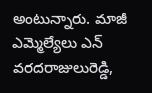అంటున్నారు. మాజీ ఎమ్మెల్యేలు ఎన్ వరదరాజులురెడ్డి,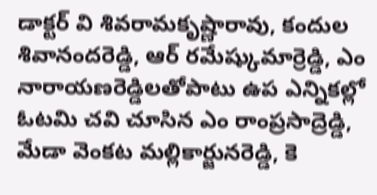డాక్టర్ వి శివరామకృష్ణారావు, కందుల శివానందరెడ్డి, ఆర్ రమేష్కుమార్రెడ్డి, ఎం నారాయణరెడ్డిలతోపాటు ఉప ఎన్నికల్లో ఓటమి చవి చూసిన ఎం రాంప్రసాద్రెడ్డి, మేడా వెంకట మల్లికార్జునరెడ్డి, కె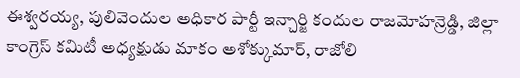ఈశ్వరయ్య, పులివెందుల అధికార పార్టీ ఇన్చార్జి కందుల రాజమోహన్రెడ్డి, జిల్లా కాంగ్రెస్ కమిటీ అధ్యక్షుడు మాకం అశోక్కుమార్, రాజోలి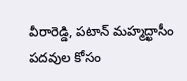వీరారెడ్డి, పటాన్ మహ్మద్ఖాసీం పదవుల కోసం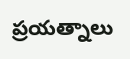ప్రయత్నాలు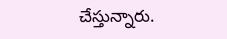చేస్తున్నారు.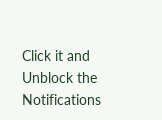Click it and Unblock the Notifications